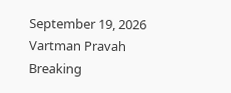September 19, 2026
Vartman Pravah
Breaking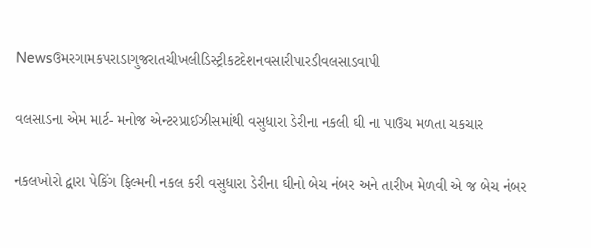Newsઉમરગામકપરાડાગુજરાતચીખલીડિસ્ટ્રીકટદેશનવસારીપારડીવલસાડવાપી

વલસાડના એમ માર્ટ- મનોજ એન્‍ટરપ્રાઈઝીસમાંથી વસુધારા ડેરીના નકલી ઘી ના પાઉચ મળતા ચકચાર

નકલખોરો દ્વારા પેકિંગ ફિલ્‍મની નકલ કરી વસુધારા ડેરીના ઘીનો બેચ નંબર અને તારીખ મેળવી એ જ બેચ નંબર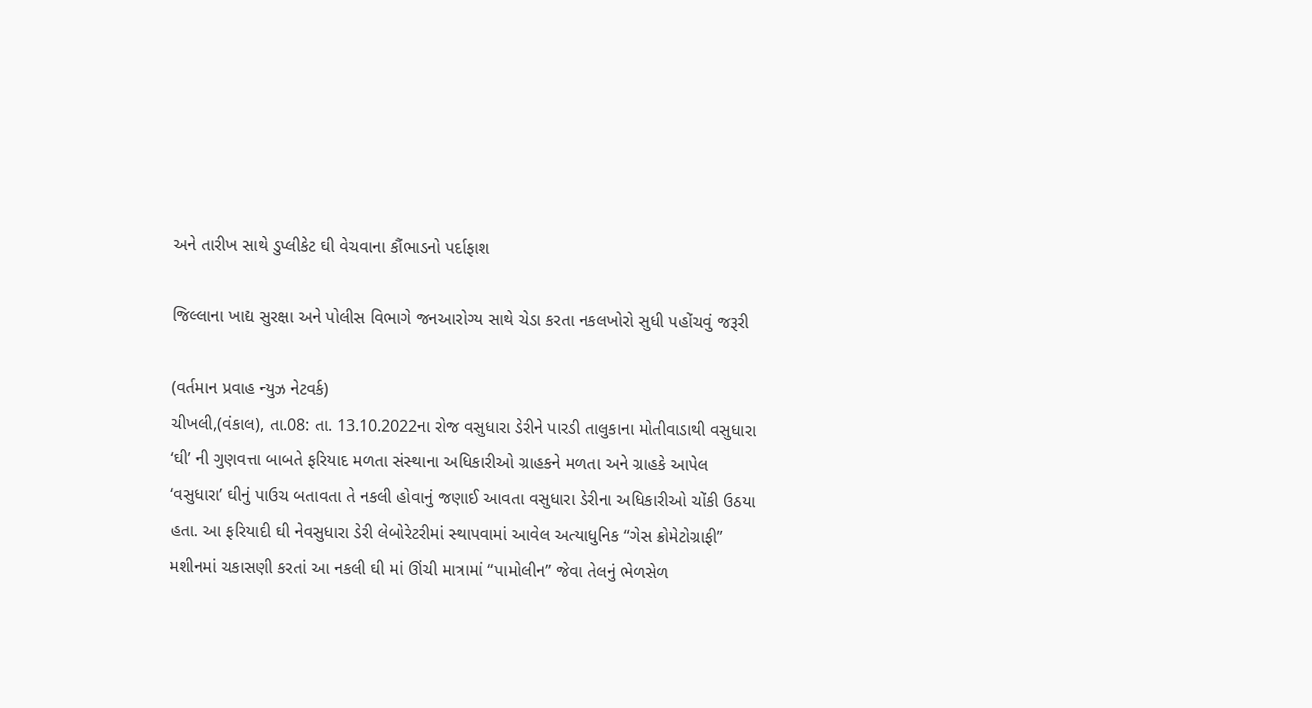અને તારીખ સાથે ડુપ્‍લીકેટ ઘી વેચવાના કૌંભાડનો પર્દાફાશ

જિલ્લાના ખાદ્ય સુરક્ષા અને પોલીસ વિભાગે જનઆરોગ્‍ય સાથે ચેડા કરતા નકલખોરો સુધી પહોંચવું જરૂરી

(વર્તમાન પ્રવાહ ન્‍યુઝ નેટવર્ક)
ચીખલી,(વંકાલ), તા.08: તા. 13.10.2022ના રોજ વસુધારા ડેરીને પારડી તાલુકાના મોતીવાડાથી વસુધારા ‘ઘી’ ની ગુણવત્તા બાબતે ફરિયાદ મળતા સંસ્‍થાના અધિકારીઓ ગ્રાહકને મળતા અને ગ્રાહકે આપેલ ‘વસુધારા’ ઘીનું પાઉચ બતાવતા તે નકલી હોવાનું જણાઈ આવતા વસુધારા ડેરીના અધિકારીઓ ચોંકી ઉઠયા હતા. આ ફરિયાદી ઘી નેવસુધારા ડેરી લેબોરેટરીમાં સ્‍થાપવામાં આવેલ અત્‍યાધુનિક ‘‘ગેસ ક્રોમેટોગ્રાફી” મશીનમાં ચકાસણી કરતાં આ નકલી ઘી માં ઊંચી માત્રામાં ‘‘પામોલીન” જેવા તેલનું ભેળસેળ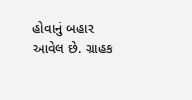હોવાનું બહાર આવેલ છે. ગ્રાહક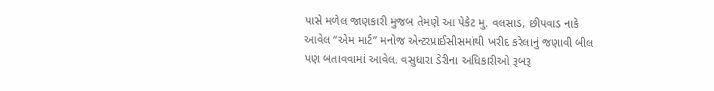પાસે મળેલ જાણકારી મુજબ તેમણે આ પેકેટ મુ. વલસાડ, છીપવાડ નાકે આવેલ ‘‘એમ માર્ટ” મનોજ એન્‍ટરપ્રાઈસીસમાંથી ખરીદ કરેલાનું જણાવી બીલ પણ બતાવવામાં આવેલ. વસુધારા ડેરીના અધિકારીઓ રૂબરૂ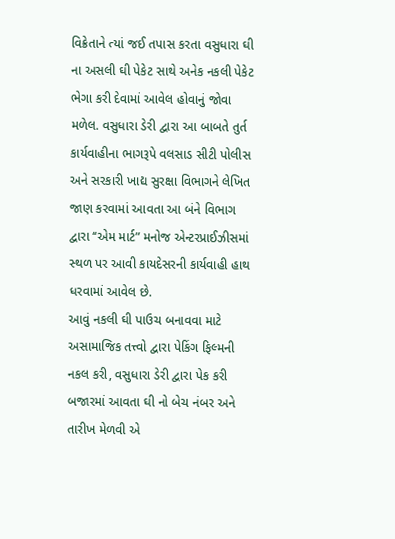વિક્રેતાને ત્‍યાં જઈ તપાસ કરતા વસુધારા ઘી ના અસલી ઘી પેકેટ સાથે અનેક નકલી પેકેટ ભેગા કરી દેવામાં આવેલ હોવાનું જોવા મળેલ. વસુધારા ડેરી દ્વારા આ બાબતે તુર્ત કાર્યવાહીના ભાગરૂપે વલસાડ સીટી પોલીસ અને સરકારી ખાદ્ય સુરક્ષા વિભાગને લેખિત જાણ કરવામાં આવતા આ બંને વિભાગ દ્વારા ‘‘એમ માર્ટ” મનોજ એન્‍ટરપ્રાઈઝીસમાં સ્‍થળ પર આવી કાયદેસરની કાર્યવાહી હાથ ધરવામાં આવેલ છે.
આવું નકલી ઘી પાઉચ બનાવવા માટે અસામાજિક તત્ત્વો દ્વારા પેકિંગ ફિલ્‍મની નકલ કરી, વસુધારા ડેરી દ્વારા પેક કરી બજારમાં આવતા ઘી નો બેચ નંબર અને તારીખ મેળવી એ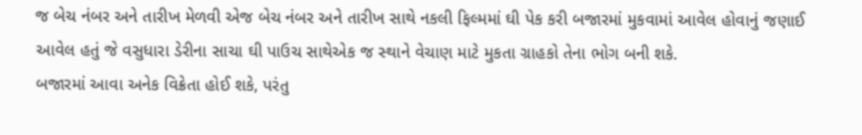જ બેચ નંબર અને તારીખ મેળવી એજ બેચ નંબર અને તારીખ સાથે નકલી ફિલ્‍મમાં ઘી પેક કરી બજારમાં મુકવામાં આવેલ હોવાનું જણાઈ આવેલ હતું જે વસુધારા ડેરીના સાચા ઘી પાઉચ સાથેએક જ સ્‍થાને વેચાણ માટે મુકતા ગ્રાહકો તેના ભોગ બની શકે.
બજારમાં આવા અનેક વિક્રેતા હોઈ શકે, પરંતુ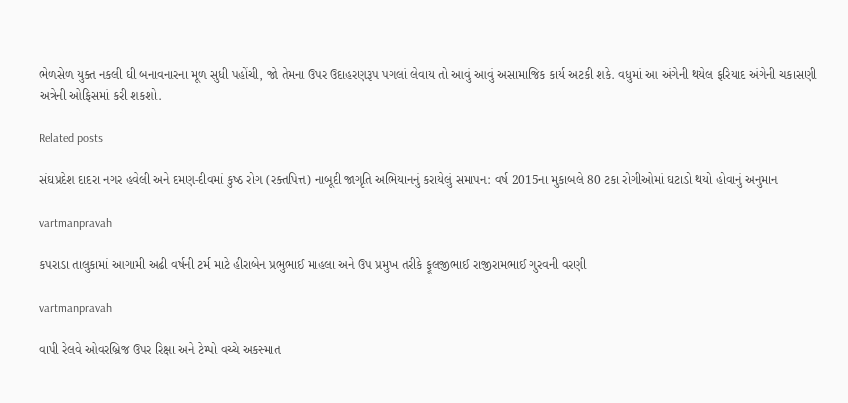ભેળસેળ યુક્‍ત નકલી ઘી બનાવનારના મૂળ સુધી પહોંચી, જો તેમના ઉપર ઉદાહરણરૂપ પગલાં લેવાય તો આવું આવું અસામાજિક કાર્ય અટકી શકે. વધુમાં આ અંગેની થયેલ ફરિયાદ અંગેની ચકાસણી અત્રેની ઓફિસમાં કરી શકશો.

Related posts

સંઘપ્રદેશ દાદરા નગર હવેલી અને દમણ-દીવમાં કુષ્‍ઠ રોગ (રક્‍તપિત્ત) નાબૂદી જાગૃતિ અભિયાનનું કરાયેલું સમાપન: વર્ષ 2015ના મુકાબલે 80 ટકા રોગીઓમાં ઘટાડો થયો હોવાનું અનુમાન

vartmanpravah

કપરાડા તાલુકામાં આગામી અઢી વર્ષની ટર્મ માટે હીરાબેન પ્રભુભાઈ માહલા અને ઉપ પ્રમુખ તરીકે ફૂલજીભાઈ રાજીરામભાઈ ગુરવની વરણી

vartmanpravah

વાપી રેલવે ઓવરબ્રિજ ઉપર રિક્ષા અને ટેમ્‍પો વચ્‍ચે અકસ્‍માત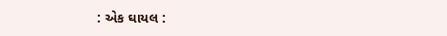: એક ઘાયલ :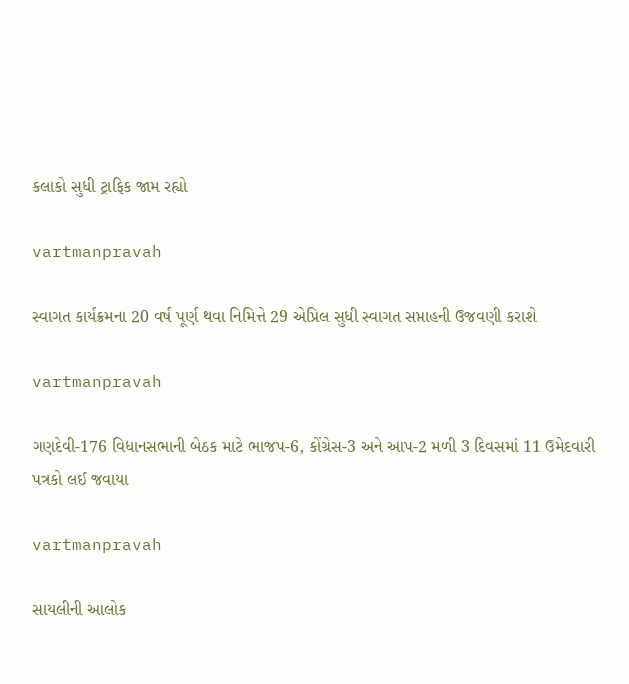કલાકો સુધી ટ્રાફિક જામ રહ્યો

vartmanpravah

સ્‍વાગત કાર્યક્રમના 20 વર્ષ પૂર્ણ થવા નિમિત્તે 29 એપ્રિલ સુધી સ્‍વાગત સપ્તાહની ઉજવણી કરાશે

vartmanpravah

ગણદેવી-176 વિધાનસભાની બેઠક માટે ભાજપ-6, કોંગ્રેસ-3 અને આપ-2 મળી 3 દિવસમાં 11 ઉમેદવારી પત્રકો લઈ જવાયા

vartmanpravah

સાયલીની આલોક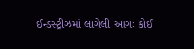ઈન્‍ડસ્‍ટ્રીઝમાં લાગેલી આગઃ કોઈ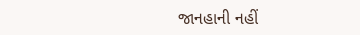જાનહાની નહીં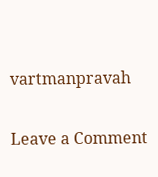vartmanpravah

Leave a Comment